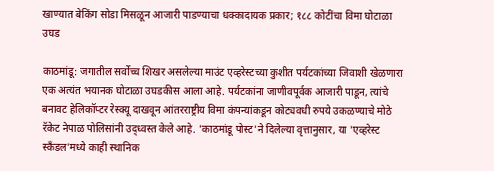खाण्यात बेकिंग सोडा मिसळून आजारी पाडण्याचा धक्कादायक प्रकार; १८८ कोटींचा विमा घोटाळा उघड

काठमांडू: जगातील सर्वोच्च शिखर असलेल्या माउंट एव्हरेस्टच्या कुशीत पर्यटकांच्या जिवाशी खेळणारा एक अत्यंत भयानक घोटाळा उघडकीस आला आहे. पर्यटकांना जाणीवपूर्वक आजारी पाडून, त्यांचे बनावट हेलिकॉप्टर रेस्क्यू दाखवून आंतरराष्ट्रीय विमा कंपन्यांकडून कोट्यवधी रुपये उकळण्याचे मोठे रॅकेट नेपाळ पोलिसांनी उद्ध्वस्त केले आहे. 'काठमांडू पोस्ट'ने दिलेल्या वृत्तानुसार, या 'एव्हरेस्ट स्कँडल'मध्ये काही स्थानिक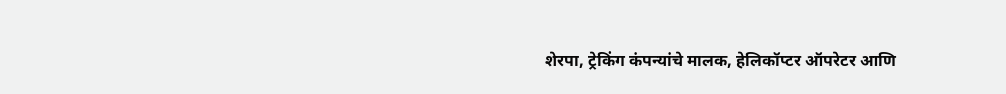शेरपा, ट्रेकिंग कंपन्यांचे मालक, हेलिकॉप्टर ऑपरेटर आणि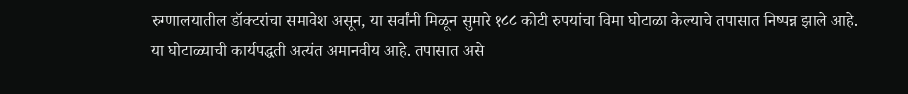रुग्णालयातील डॉक्टरांचा समावेश असून, या सर्वांनी मिळून सुमारे १८८ कोटी रुपयांचा विमा घोटाळा केल्याचे तपासात निष्पन्न झाले आहे.
या घोटाळ्याची कार्यपद्धती अत्यंत अमानवीय आहे. तपासात असे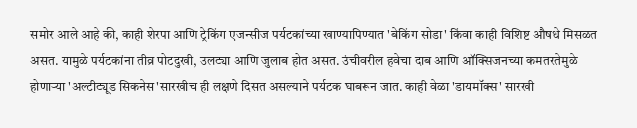समोर आले आहे की, काही शेरपा आणि ट्रेकिंग एजन्सीज पर्यटकांच्या खाण्यापिण्यात 'बेकिंग सोडा' किंवा काही विशिष्ट औषधे मिसळत असत. यामुळे पर्यटकांना तीव्र पोटदुखी, उलट्या आणि जुलाब होत असत. उंचीवरील हवेचा दाब आणि ऑक्सिजनच्या कमतरतेमुळे होणाऱ्या 'अल्टीट्यूड सिकनेस'सारखीच ही लक्षणे दिसत असल्याने पर्यटक घाबरून जात. काही वेळा 'डायमॉक्स' सारखी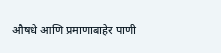औषधे आणि प्रमाणाबाहेर पाणी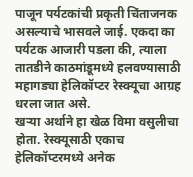पाजून पर्यटकांची प्रकृती चिंताजनक असल्याचे भासवले जाई. एकदा का पर्यटक आजारी पडला की, त्याला तातडीने काठमांडूमध्ये हलवण्यासाठी महागड्या हेलिकॉप्टर रेस्क्यूचा आग्रह धरला जात असे.
खऱ्या अर्थाने हा खेळ विमा वसुलीचा होता. रेस्क्यूसाठी एकाच हेलिकॉप्टरमध्ये अनेक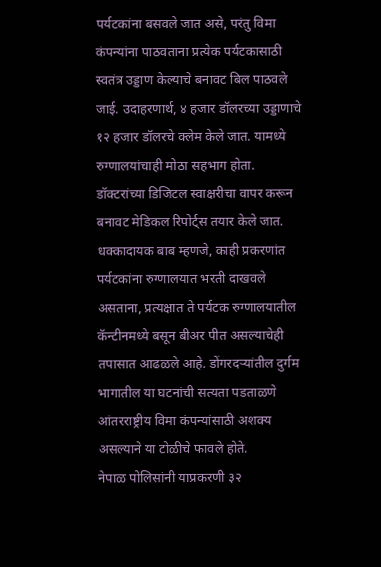पर्यटकांना बसवले जात असे, परंतु विमा कंपन्यांना पाठवताना प्रत्येक पर्यटकासाठी स्वतंत्र उड्डाण केल्याचे बनावट बिल पाठवले जाई. उदाहरणार्थ, ४ हजार डॉलरच्या उड्डाणाचे १२ हजार डॉलरचे क्लेम केले जात. यामध्ये रुग्णालयांचाही मोठा सहभाग होता. डॉक्टरांच्या डिजिटल स्वाक्षरीचा वापर करून बनावट मेडिकल रिपोर्ट्स तयार केले जात. धक्कादायक बाब म्हणजे, काही प्रकरणांत पर्यटकांना रुग्णालयात भरती दाखवले असताना, प्रत्यक्षात ते पर्यटक रुग्णालयातील कॅन्टीनमध्ये बसून बीअर पीत असल्याचेही तपासात आढळले आहे. डोंगरदऱ्यांतील दुर्गम भागातील या घटनांची सत्यता पडताळणे आंतरराष्ट्रीय विमा कंपन्यांसाठी अशक्य असल्याने या टोळीचे फावले होते.
नेपाळ पोलिसांनी याप्रकरणी ३२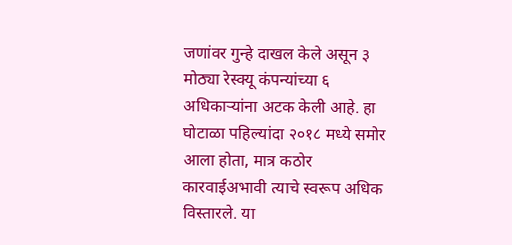जणांवर गुन्हे दाखल केले असून ३ मोठ्या रेस्क्यू कंपन्यांच्या ६ अधिकाऱ्यांना अटक केली आहे. हा घोटाळा पहिल्यांदा २०१८ मध्ये समोर आला होता, मात्र कठोर कारवाईअभावी त्याचे स्वरूप अधिक विस्तारले. या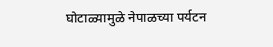घोटाळ्यामुळे नेपाळच्या पर्यटन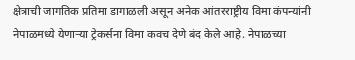क्षेत्राची जागतिक प्रतिमा डागाळली असून अनेक आंतरराष्ट्रीय विमा कंपन्यांनी नेपाळमध्ये येणाऱ्या ट्रेकर्सना विमा कवच देणे बंद केले आहे. नेपाळच्या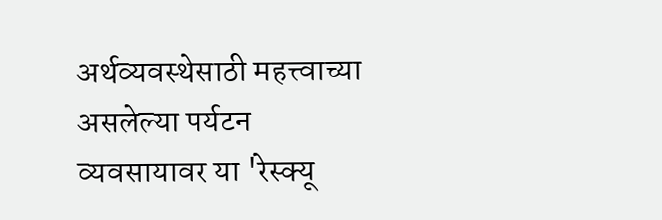अर्थव्यवस्थेसाठी महत्त्वाच्या असलेल्या पर्यटन व्यवसायावर या 'रेस्क्यू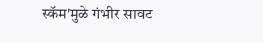स्कॅम'मुळे गंभीर सावट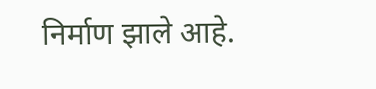निर्माण झाले आहे.